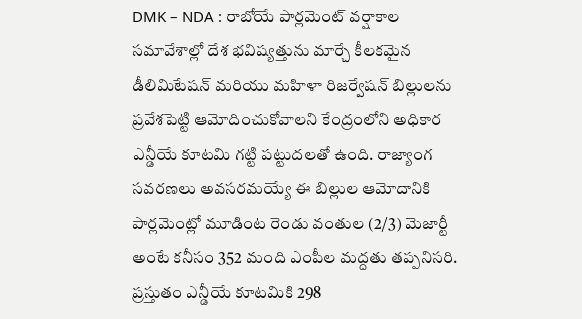DMK – NDA : రాబోయే పార్లమెంట్ వర్షాకాల సమావేశాల్లో దేశ భవిష్యత్తును మార్చే కీలకమైన డీలిమిటేషన్ మరియు మహిళా రిజర్వేషన్ బిల్లులను ప్రవేశపెట్టి ఆమోదించుకోవాలని కేంద్రంలోని అధికార ఎన్డీయే కూటమి గట్టి పట్టుదలతో ఉంది. రాజ్యాంగ సవరణలు అవసరమయ్యే ఈ బిల్లుల ఆమోదానికి పార్లమెంట్లో మూడింట రెండు వంతుల (2/3) మెజార్టీ అంటే కనీసం 352 మంది ఎంపీల మద్దతు తప్పనిసరి. ప్రస్తుతం ఎన్డీయే కూటమికి 298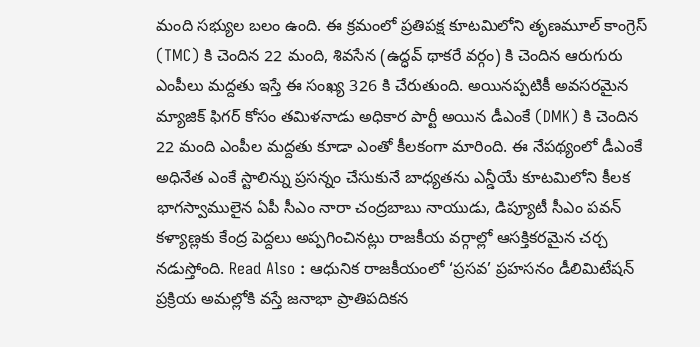మంది సభ్యుల బలం ఉంది. ఈ క్రమంలో ప్రతిపక్ష కూటమిలోని తృణమూల్ కాంగ్రెస్ (TMC) కి చెందిన 22 మంది, శివసేన (ఉద్ధవ్ థాకరే వర్గం) కి చెందిన ఆరుగురు ఎంపీలు మద్దతు ఇస్తే ఈ సంఖ్య 326 కి చేరుతుంది. అయినప్పటికీ అవసరమైన మ్యాజిక్ ఫిగర్ కోసం తమిళనాడు అధికార పార్టీ అయిన డీఎంకే (DMK) కి చెందిన 22 మంది ఎంపీల మద్దతు కూడా ఎంతో కీలకంగా మారింది. ఈ నేపథ్యంలో డీఎంకే అధినేత ఎంకే స్టాలిన్ను ప్రసన్నం చేసుకునే బాధ్యతను ఎన్డీయే కూటమిలోని కీలక భాగస్వాములైన ఏపీ సీఎం నారా చంద్రబాబు నాయుడు, డిప్యూటీ సీఎం పవన్ కళ్యాణ్లకు కేంద్ర పెద్దలు అప్పగించినట్లు రాజకీయ వర్గాల్లో ఆసక్తికరమైన చర్చ నడుస్తోంది. Read Also : ఆధునిక రాజకీయంలో ‘ప్రసవ’ ప్రహసనం డీలిమిటేషన్ ప్రక్రియ అమల్లోకి వస్తే జనాభా ప్రాతిపదికన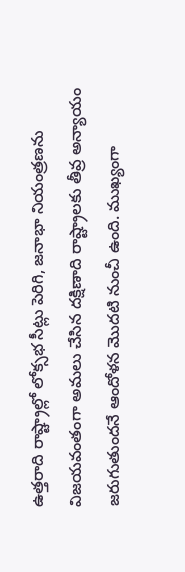ఉత్తరాది రాష్ట్రాల్లో లోక్సభ సీట్లు పెరిగి, జనాభా నియంత్రణను విజయవంతంగా అమలు చేసిన దక్షిణాది రాష్ట్రాలకు తీవ్ర అన్యాయం జరుగుతుందనే ఆందోళన మొదటి నుంచీ ఉంది. ముఖ్యంగా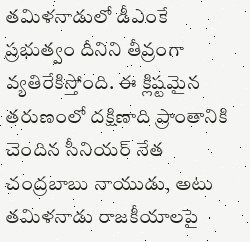తమిళనాడులో డీఎంకే ప్రభుత్వం దీనిని తీవ్రంగా వ్యతిరేకిస్తోంది. ఈ క్లిష్టమైన తరుణంలో దక్షిణాది ప్రాంతానికి చెందిన సీనియర్ నేత చంద్రబాబు నాయుడు, అటు తమిళనాడు రాజకీయాలపై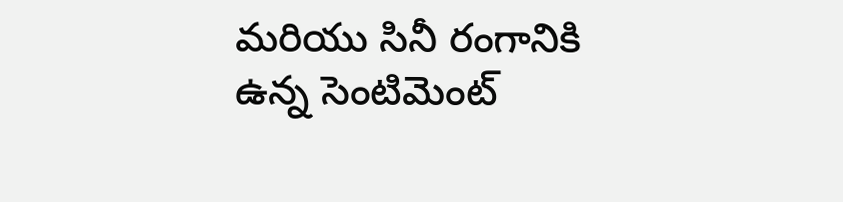మరియు సినీ రంగానికి ఉన్న సెంటిమెంట్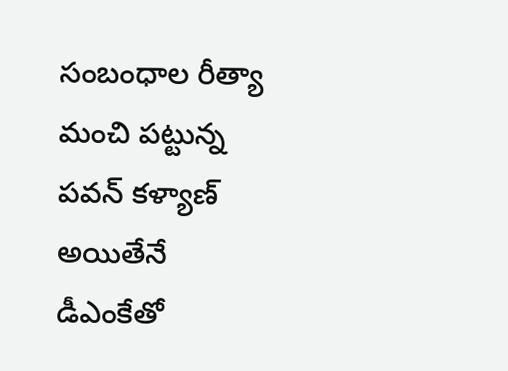సంబంధాల రీత్యా మంచి పట్టున్న పవన్ కళ్యాణ్ అయితేనే డీఎంకేతో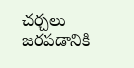చర్చలు జరపడానికి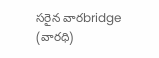సరైన వారbridge (వారధి)